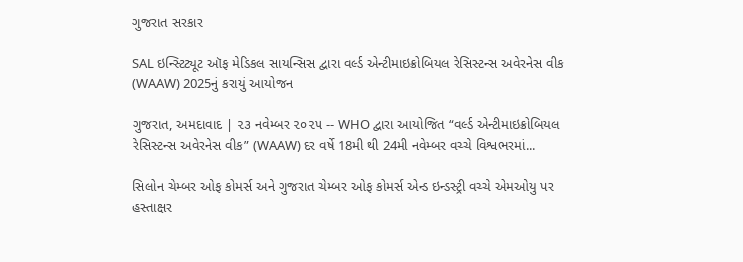ગુજરાત સરકાર

SAL ઇન્સ્ટિટ્યૂટ ઑફ મેડિકલ સાયન્સિસ દ્વારા વર્લ્ડ એન્ટીમાઇક્રોબિયલ રેસિસ્ટન્સ અવેરનેસ વીક (WAAW) 2025નું કરાયું આયોજન

ગુજરાત, અમદાવાદ | ૨૩ નવેમ્બર ૨૦૨૫ -- WHO દ્વારા આયોજિત “વર્લ્ડ એન્ટીમાઇક્રોબિયલ રેસિસ્ટન્સ અવેરનેસ વીક” (WAAW) દર વર્ષે 18મી થી 24મી નવેમ્બર વચ્ચે વિશ્વભરમાં...

સિલોન ચેમ્બર ઓફ કોમર્સ અને ગુજરાત ચેમ્બર ઓફ કોમર્સ એન્ડ ઇન્ડસ્ટ્રી વચ્ચે એમઓયુ પર હસ્તાક્ષર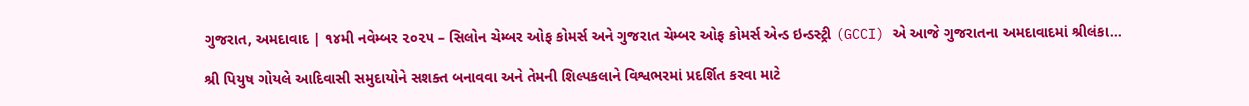ગુજરાત, અમદાવાદ | ૧૪મી નવેમ્બર ૨૦૨૫ – સિલોન ચેમ્બર ઓફ કોમર્સ અને ગુજરાત ચેમ્બર ઓફ કોમર્સ એન્ડ ઇન્ડસ્ટ્રી (GCCI) એ આજે ગુજરાતના અમદાવાદમાં શ્રીલંકા...

શ્રી પિયુષ ગોયલે આદિવાસી સમુદાયોને સશક્ત બનાવવા અને તેમની શિલ્પકલાને વિશ્વભરમાં પ્રદર્શિત કરવા માટે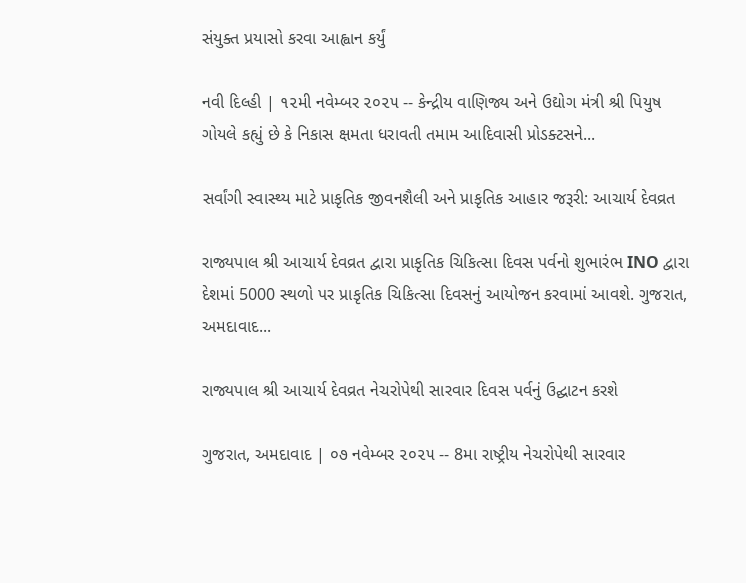સંયુક્ત પ્રયાસો કરવા આહ્વાન કર્યું

નવી દિલ્હી | ૧૨મી નવેમ્બર ૨૦૨૫ -- કેન્દ્રીય વાણિજ્ય અને ઉદ્યોગ મંત્રી શ્રી પિયુષ ગોયલે કહ્યું છે કે નિકાસ ક્ષમતા ધરાવતી તમામ આદિવાસી પ્રોડક્ટસને...

સર્વાંગી સ્વાસ્થ્ય માટે પ્રાકૃતિક જીવનશૈલી અને પ્રાકૃતિક આહાર જરૂરી: આચાર્ય દેવવ્રત

રાજ્યપાલ શ્રી આચાર્ય દેવવ્રત દ્વારા પ્રાકૃતિક ચિકિત્સા દિવસ પર્વનો શુભારંભ INO દ્વારા દેશમાં 5000 સ્થળો પર પ્રાકૃતિક ચિકિત્સા દિવસનું આયોજન કરવામાં આવશે. ગુજરાત, અમદાવાદ...

રાજ્યપાલ શ્રી આચાર્ય દેવવ્રત નેચરોપેથી સારવાર દિવસ પર્વનું ઉદ્ઘાટન કરશે

ગુજરાત, અમદાવાદ | ૦૭ નવેમ્બર ૨૦૨૫ -- 8મા રાષ્ટ્રીય નેચરોપેથી સારવાર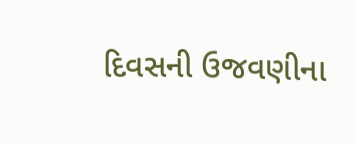દિવસની ઉજવણીના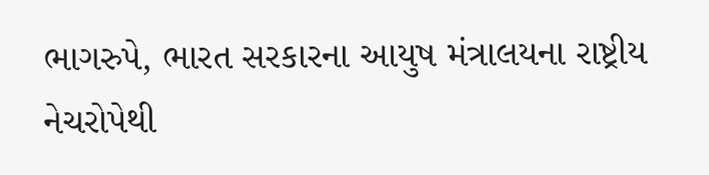ભાગરુપે, ભારત સરકારના આયુષ મંત્રાલયના રાષ્ટ્રીય નેચરોપેથી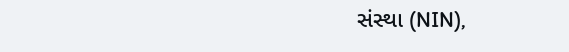સંસ્થા (NIN),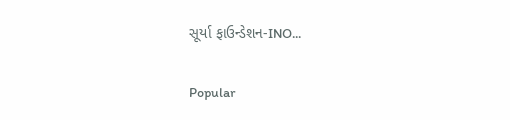સૂર્યા ફાઉન્ડેશન-INO...

Popular